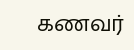கணவர்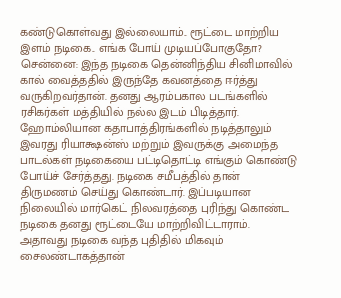கண்டுகொள்வது இல்லையாம்.. ரூட்டை மாற்றிய இளம் நடிகை.. எங்க போய் முடியப்போகுதோ?
சென்னை: இந்த நடிகை தென்னிந்திய சினிமாவில் கால் வைத்ததில் இருந்தே கவனத்தை ஈர்த்து வருகிறவர்தான். தனது ஆரம்பகால படங்களில் ரசிகர்கள் மத்தியில் நல்ல இடம் பிடித்தார். ஹோம்லியான கதாபாத்திரங்களில் நடித்தாலும் இவரது ரியாக்ஷன்ஸ் மற்றும் இவருக்கு அமைந்த பாடல்கள் நடிகையை பட்டிதொட்டி எங்கும் கொண்டு போய்ச் சேர்த்தது. நடிகை சமீபத்தில் தான் திருமணம் செய்து கொண்டார். இப்படியான நிலையில் மார்கெட் நிலவரத்தை புரிந்து கொண்ட நடிகை தனது ரூட்டையே மாற்றிவிட்டாராம்.
அதாவது நடிகை வந்த புதிதில் மிகவும் சைலண்டாகத்தான்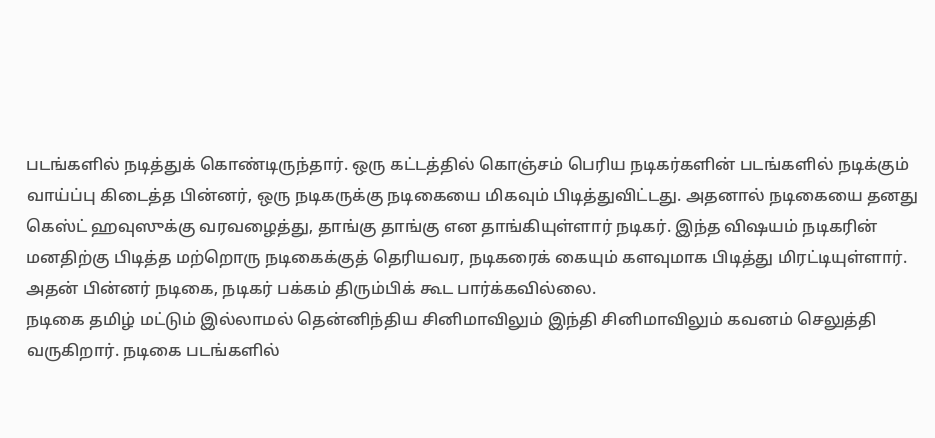படங்களில் நடித்துக் கொண்டிருந்தார். ஒரு கட்டத்தில் கொஞ்சம் பெரிய நடிகர்களின் படங்களில் நடிக்கும் வாய்ப்பு கிடைத்த பின்னர், ஒரு நடிகருக்கு நடிகையை மிகவும் பிடித்துவிட்டது. அதனால் நடிகையை தனது கெஸ்ட் ஹவுஸுக்கு வரவழைத்து, தாங்கு தாங்கு என தாங்கியுள்ளார் நடிகர். இந்த விஷயம் நடிகரின் மனதிற்கு பிடித்த மற்றொரு நடிகைக்குத் தெரியவர, நடிகரைக் கையும் களவுமாக பிடித்து மிரட்டியுள்ளார். அதன் பின்னர் நடிகை, நடிகர் பக்கம் திரும்பிக் கூட பார்க்கவில்லை.
நடிகை தமிழ் மட்டும் இல்லாமல் தென்னிந்திய சினிமாவிலும் இந்தி சினிமாவிலும் கவனம் செலுத்தி வருகிறார். நடிகை படங்களில்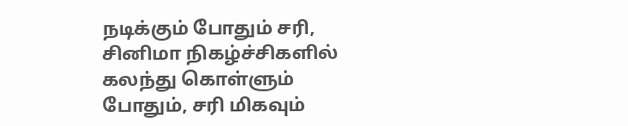நடிக்கும் போதும் சரி, சினிமா நிகழ்ச்சிகளில் கலந்து கொள்ளும் போதும், சரி மிகவும்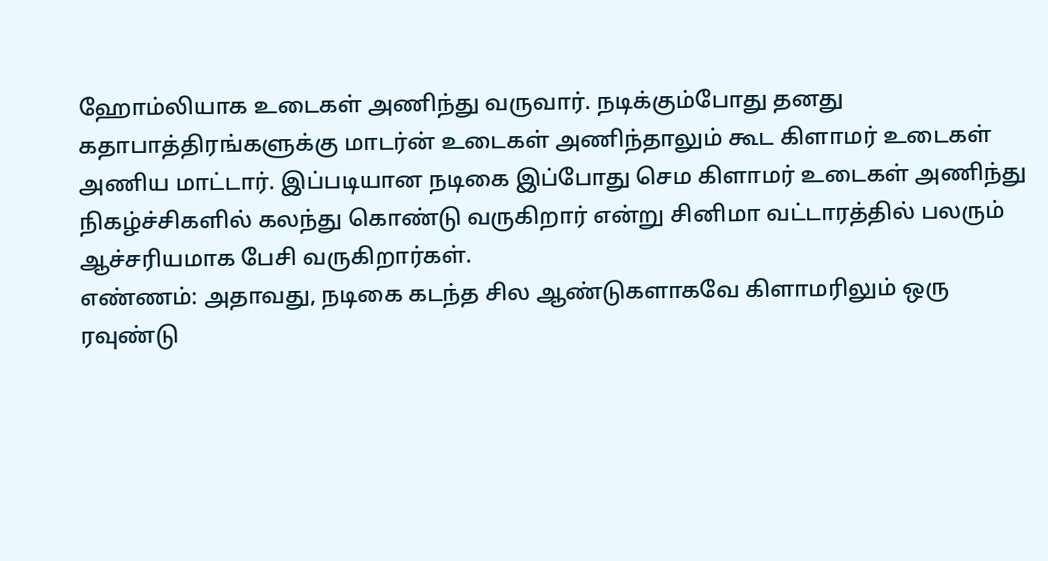ஹோம்லியாக உடைகள் அணிந்து வருவார். நடிக்கும்போது தனது கதாபாத்திரங்களுக்கு மாடர்ன் உடைகள் அணிந்தாலும் கூட கிளாமர் உடைகள் அணிய மாட்டார். இப்படியான நடிகை இப்போது செம கிளாமர் உடைகள் அணிந்து நிகழ்ச்சிகளில் கலந்து கொண்டு வருகிறார் என்று சினிமா வட்டாரத்தில் பலரும் ஆச்சரியமாக பேசி வருகிறார்கள்.
எண்ணம்: அதாவது, நடிகை கடந்த சில ஆண்டுகளாகவே கிளாமரிலும் ஒரு ரவுண்டு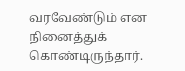வரவேண்டும் என நினைத்துக் கொண்டிருந்தார்.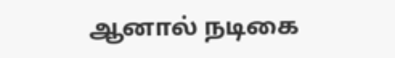ஆனால் நடிகை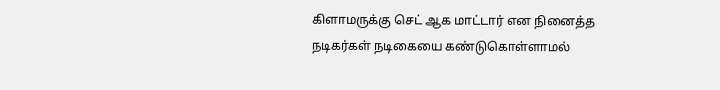கிளாமருக்கு செட் ஆக மாட்டார் என நினைத்த நடிகர்கள் நடிகையை கண்டுகொள்ளாமல்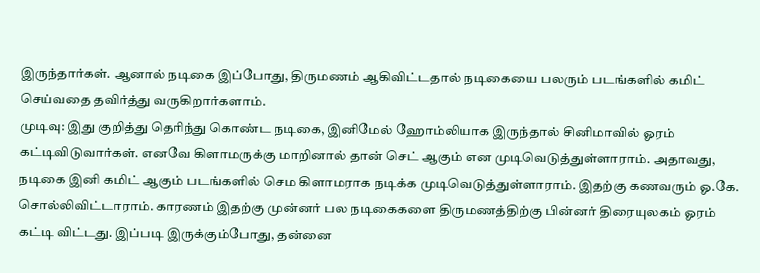இருந்தார்கள். ஆனால் நடிகை இப்போது, திருமணம் ஆகிவிட்டதால் நடிகையை பலரும் படங்களில் கமிட் செய்வதை தவிர்த்து வருகிறார்களாம்.
முடிவு: இது குறித்து தெரிந்து கொண்ட நடிகை, இனிமேல் ஹோம்லியாக இருந்தால் சினிமாவில் ஓரம் கட்டிவிடுவார்கள். எனவே கிளாமருக்கு மாறினால் தான் செட் ஆகும் என முடிவெடுத்துள்ளாராம். அதாவது, நடிகை இனி கமிட் ஆகும் படங்களில் செம கிளாமராக நடிக்க முடிவெடுத்துள்ளாராம். இதற்கு கணவரும் ஓ.கே. சொல்லிவிட்டாராம். காரணம் இதற்கு முன்னர் பல நடிகைகளை திருமணத்திற்கு பின்னர் திரையுலகம் ஓரம் கட்டி விட்டது. இப்படி இருக்கும்போது, தன்னை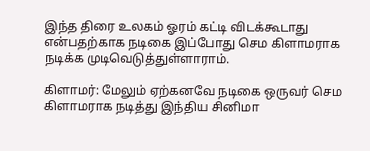இந்த திரை உலகம் ஓரம் கட்டி விடக்கூடாது என்பதற்காக நடிகை இப்போது செம கிளாமராக நடிக்க முடிவெடுத்துள்ளாராம்.

கிளாமர்: மேலும் ஏற்கனவே நடிகை ஒருவர் செம கிளாமராக நடித்து இந்திய சினிமா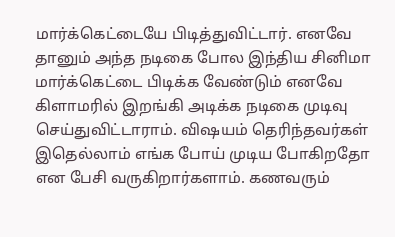மார்க்கெட்டையே பிடித்துவிட்டார். எனவே தானும் அந்த நடிகை போல இந்திய சினிமா மார்க்கெட்டை பிடிக்க வேண்டும் எனவே கிளாமரில் இறங்கி அடிக்க நடிகை முடிவு செய்துவிட்டாராம். விஷயம் தெரிந்தவர்கள் இதெல்லாம் எங்க போய் முடிய போகிறதோ என பேசி வருகிறார்களாம். கணவரும்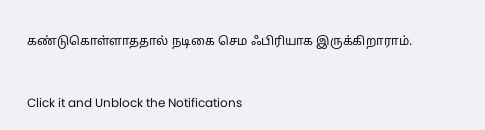கண்டுகொள்ளாததால் நடிகை செம ஃபிரியாக இருக்கிறாராம்.


Click it and Unblock the Notifications